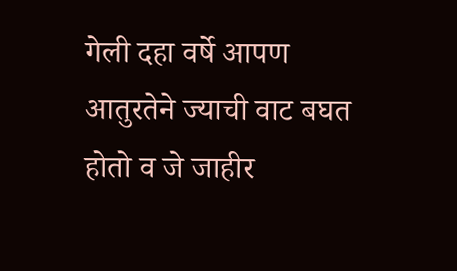गेली दहा वर्षे आपण आतुरतेने ज्याची वाट बघत होतो व जे जाहीर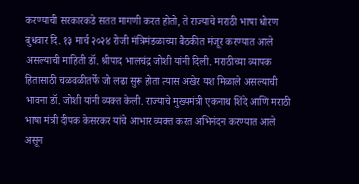करण्याची सरकारकडे सतत मागणी करत होतो, ते राज्याचे मराठी भाषा धोरण बुधवार दि. १३ मार्च २०२४ रोजी मंत्रिमंडळाच्या बैठकीत मंजूर करण्यात आले असल्याची माहिती डॉ. श्रीपाद भालचंद्र जोशी यांनी दिली. मराठीच्या व्यापक हितासाठी चळवळीतर्फे जो लढा सुरू होता त्यास अखेर यश मिळाले असल्याची भावना डॉ. जोशी यांनी व्यक्त केली. राज्याचे मुख्यमंत्री एकनाथ शिंदे आणि मराठी भाषा मंत्री दीपक केसरकर यांचे आभार व्यक्त करत अभिनंदन करण्यात आले असून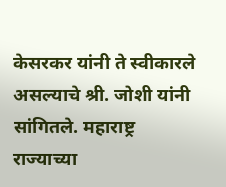केसरकर यांनी ते स्वीकारले असल्याचे श्री. जोशी यांनी सांगितले. महाराष्ट्र राज्याच्या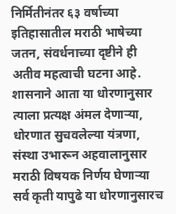निर्मितीनंतर ६३ वर्षाच्या इतिहासातील मराठी भाषेच्या जतन, संवर्धनाच्या दृष्टीने ही अतीव महत्वाची घटना आहे. शासनाने आता या धोरणानुसार त्याला प्रत्यक्ष अंमल देणाऱ्या, धोरणात सुचवलेल्या यंत्रणा, संस्था उभारून अहवालानुसार मराठी विषयक निर्णय घेणाऱ्या सर्व कृती यापुढे या धोरणानुसारच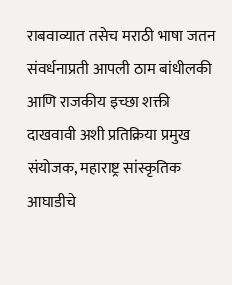राबवाव्यात तसेच मराठी भाषा जतन संवर्धनाप्रती आपली ठाम बांधीलकी आणि राजकीय इच्छा शक्ती दाखवावी अशी प्रतिक्रिया प्रमुख संयोजक, महाराष्ट्र सांस्कृतिक आघाडीचे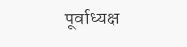पूर्वाध्यक्ष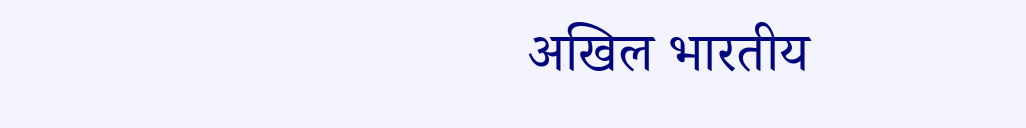अखिल भारतीय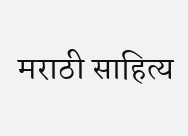मराठी साहित्य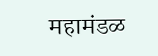महामंडळ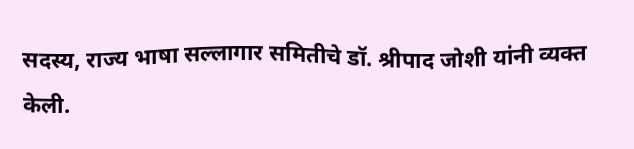सदस्य, राज्य भाषा सल्लागार समितीचे डॉ. श्रीपाद जोशी यांनी व्यक्त केली.